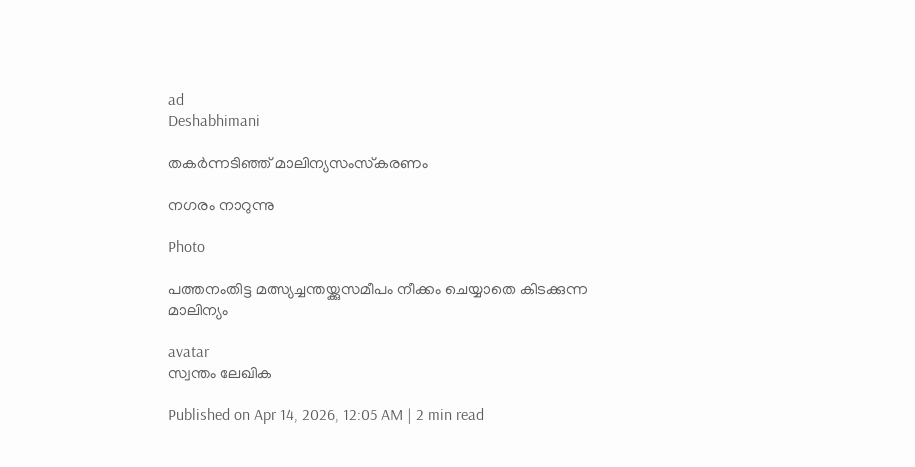ad
Deshabhimani

തകർന്നടിഞ്ഞ്‌ മാലിന്യസംസ്‌കരണം

നഗരം നാറുന്നു

Photo

പത്തനംതിട്ട മത്സ്യച്ചന്തയ്ക്കുസമീപം നീക്കം ചെയ്യാതെ കിടക്കുന്ന മാലിന്യം

avatar
സ്വന്തം ലേഖിക

Published on Apr 14, 2026, 12:05 AM | 2 min read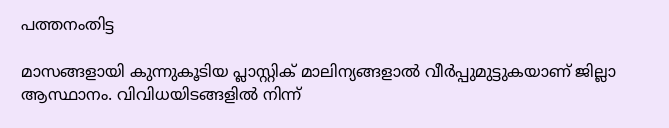പത്തനംതിട്ട

മാസങ്ങളായി കുന്നുകൂടിയ പ്ലാസ്റ്റിക്‌ മാലിന്യങ്ങളാൽ വീർപ്പുമുട്ടുകയാണ്‌ ജില്ലാ ആസ്ഥാനം. വിവിധയിടങ്ങളിൽ നിന്ന്‌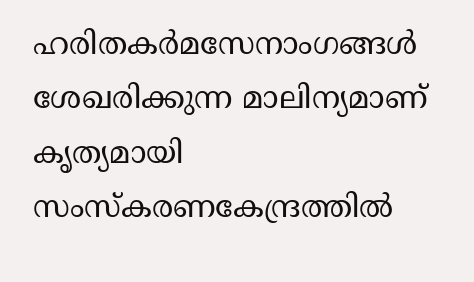ഹരിതകർമസേനാംഗങ്ങൾ ശേഖരിക്കുന്ന മാലിന്യമാണ്‌ കൃത്യമായി സംസ്കരണകേന്ദ്രത്തിൽ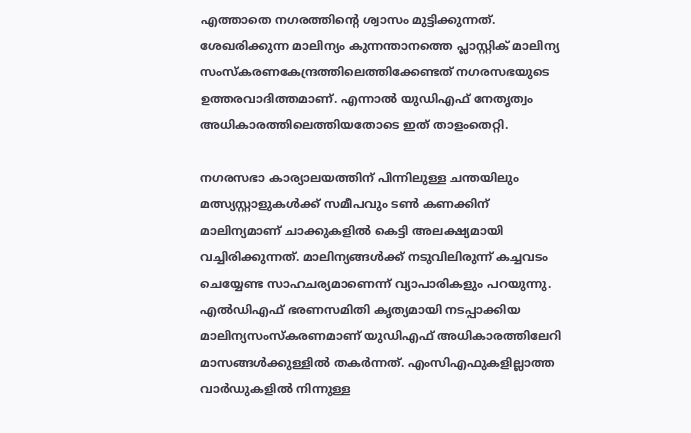എത്താതെ നഗരത്തിന്റെ ശ്വാസം മുട്ടിക്കുന്നത്‌. ശേഖരിക്കുന്ന മാലിന്യം കുന്നന്താനത്തെ പ്ലാസ്റ്റിക്‌ മാലിന്യ സംസ്കരണകേന്ദ്രത്തിലെത്തിക്കേണ്ടത്‌ നഗരസഭയുടെ ഉത്തരവാദിത്തമാണ്‌. എന്നാൽ യുഡിഎഫ്‌ നേതൃത്വം അധികാരത്തിലെത്തിയതോടെ ഇത്‌ താളംതെറ്റി.

നഗരസഭാ കാര്യാലയത്തിന്‌ പിന്നിലുള്ള ചന്തയിലും മത്സ്യസ്റ്റാളുകൾക്ക്‌ സമീപവും ടൺ കണക്കിന്‌ മാലിന്യമാണ്‌ ചാക്കുകളിൽ കെട്ടി അലക്ഷ്യമായി വച്ചിരിക്കുന്നത്‌. മാലിന്യങ്ങൾക്ക്‌ നടുവിലിരുന്ന്‌ കച്ചവടം ചെയ്യേണ്ട സാഹചര്യമാണെന്ന്‌ വ്യാപാരികളും പറയുന്നു. എൽഡിഎഫ്‌ ഭരണസമിതി കൃത്യമായി നടപ്പാക്കിയ മാലിന്യസംസ്കരണമാണ്‌ യുഡിഎഫ്‌ അധികാരത്തിലേറി മാസങ്ങൾക്കുള്ളിൽ തകർന്നത്‌. എംസിഎഫുകളില്ലാത്ത വാർഡുകളിൽ നിന്നുള്ള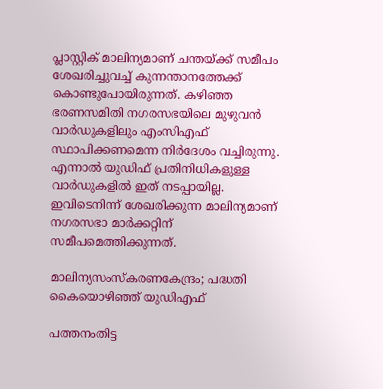പ്ലാസ്റ്റിക്‌ മാലിന്യമാണ്‌ ചന്തയ്ക്ക്‌ സമീപം ശേഖരിച്ചുവച്ച്‌ കുന്നന്താനത്തേക്ക്‌ കൊണ്ടുപോയിരുന്നത്‌. കഴിഞ്ഞ ഭരണസമിതി നഗരസഭയിലെ മുഴുവൻ വാർഡുകളിലും എംസിഎഫ്‌ സ്ഥാപിക്കണമെന്ന നിർദേശം വച്ചിരുന്നു. എന്നാൽ യുഡിഫ്‌ പ്രതിനിധികളുള്ള വാർഡുകളിൽ ഇത്‌ നടപ്പായില്ല. ഇവിടെനിന്ന്‌ ശേഖരിക്കുന്ന മാലിന്യമാണ്‌ നഗരസഭാ മാർക്കറ്റിന്‌ സമീപമെത്തിക്കുന്നത്‌.

മാലിന്യസംസ്കരണകേന്ദ്രം; പദ്ധതി കൈയൊഴിഞ്ഞ്‌ യുഡിഎഫ്‌

പത്തനംതിട്ട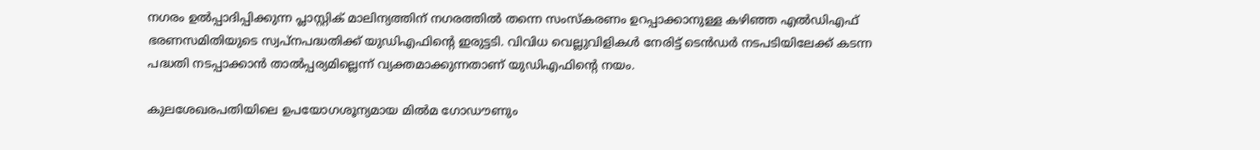നഗരം ഉൽപ്പാദിപ്പിക്കുന്ന പ്ലാസ്റ്റിക്‌ മാലിന്യത്തിന്‌ നഗരത്തിൽ തന്നെ സംസ്‌കരണം ഉറപ്പാക്കാനുള്ള കഴിഞ്ഞ എൽഡിഎഫ്‌ ഭരണസമിതിയുടെ സ്വപ്‌നപദ്ധതിക്ക്‌ യുഡിഎഫിന്റെ ഇരുട്ടടി. വിവിധ വെല്ലുവിളികൾ നേരിട്ട്‌ ടെൻഡർ നടപടിയിലേക്ക്‌ കടന്ന പദ്ധതി നടപ്പാക്കാൻ താൽപ്പര്യമില്ലെന്ന്‌ വ്യക്തമാക്കുന്നതാണ്‌ യുഡിഎഫിന്റെ നയം.

കുലശേഖരപതിയിലെ ഉപയോഗശൂന്യമായ മിൽമ ഗോഡ‍ൗണും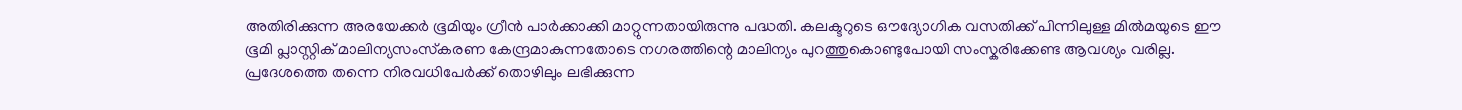അതിരിക്കുന്ന അരയേക്കർ ഭൂമിയും ഗ്രീൻ പാർക്കാക്കി മാറ്റുന്നതായിരുന്നു പദ്ധതി. കലക്ടറുടെ ഒ‍ൗദ്യോഗിക വസതിക്ക്‌ പിന്നിലുള്ള മിൽമയുടെ ഇ‍ൗ ഭൂമി പ്ലാസ്റ്റിക്‌ മാലിന്യസംസ്‌കരണ കേന്ദ്രമാകുന്നതോടെ നഗരത്തിന്റെ മാലിന്യം പുറത്തുകൊണ്ടുപോയി സംസ്കരിക്കേണ്ട ആവശ്യം വരില്ല. പ്രദേശത്തെ തന്നെ നിരവധിപേർക്ക്‌ തൊഴിലും ലഭിക്കുന്ന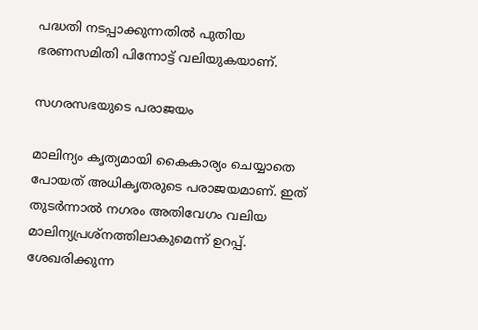പദ്ധതി നടപ്പാക്കുന്നതിൽ പുതിയ ഭരണസമിതി പിന്നോട്ട്‌ വലിയുകയാണ്‌.

സഗരസഭയുടെ പരാജയം

മാലിന്യം കൃത്യമായി കൈകാര്യം ചെയ്യാതെ പോയത്‌ അധികൃതരുടെ പരാജയമാണ്‌. ഇത് തുടർന്നാൽ നഗരം അതിവേഗം വലിയ മാലിന്യപ്രശ്നത്തിലാകുമെന്ന്‌ ഉറപ്പ്‌. ശേഖരിക്കുന്ന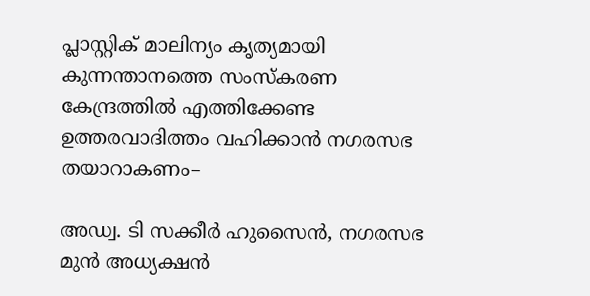പ്ലാസ്റ്റിക്‌ മാലിന്യം കൃത്യമായി കുന്നന്താനത്തെ സംസ്കരണ കേന്ദ്രത്തിൽ എത്തിക്കേണ്ട ഉത്തരവാദിത്തം വഹിക്കാൻ നഗരസഭ തയാറാകണം–

അഡ്വ. ടി സക്കീർ ഹുസൈൻ, നഗരസഭ മുൻ അധ്യക്ഷൻ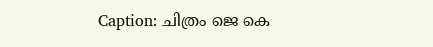Caption: ചിത്രം ജെ കെ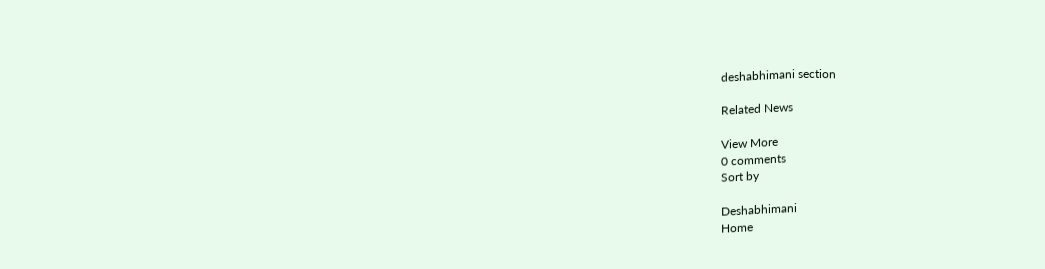deshabhimani section

Related News

View More
0 comments
Sort by

Deshabhimani
Home